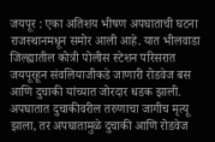जयपूर : एका अतिशय भीषण अपघाताची घटना राजस्थानमधून समोर आली आहे. यात भीलवाडा जिल्ह्यातील कोत्री पोलीस स्टेशन परिसरात जयपूरहून संवलियाजीकडे जाणारी रोडवेज बस आणि दुचाकी यांच्यात जोरदार धडक झाली.
अपघातात दुचाकीवरील तरुणाचा जागीच मृत्यू झाला, तर अपघातामुळे दुचाकी आणि रोडवेज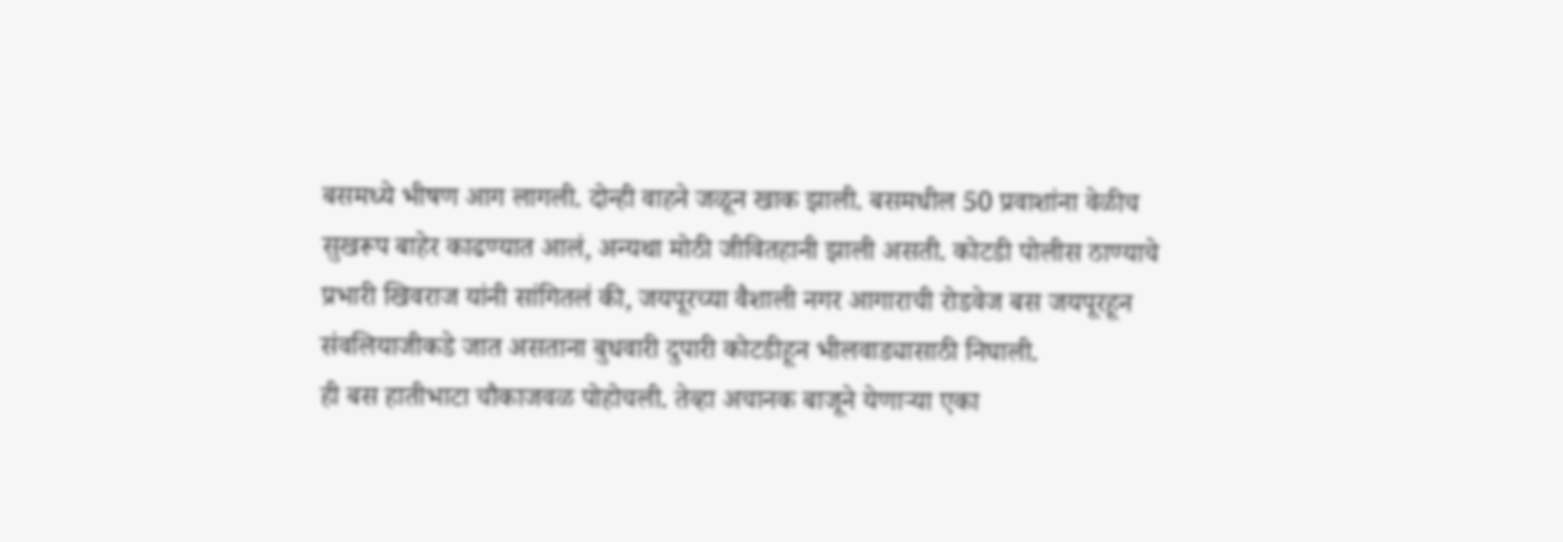बसमध्ये भीषण आग लागली. दोन्ही वाहने जळून खाक झाली. बसमधील 50 प्रवाशांना वेळीच सुखरूप बाहेर काढण्यात आलं, अन्यथा मोठी जीवितहानी झाली असती. कोटडी पोलीस ठाण्याचे प्रभारी खिवराज यांनी सांगितलं की, जयपूरच्या वैशाली नगर आगाराची रोडवेज बस जयपूरहून संवलियाजीकडे जात असताना बुधवारी दुपारी कोटडीहून भीलवाड्यासाठी निघाली.
ही बस हातीभाटा चौकाजवळ पोहोचली. तेव्हा अचानक बाजूने येणाऱ्या एका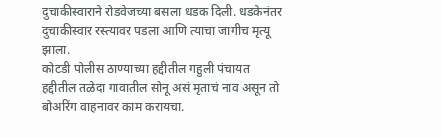दुचाकीस्वाराने रोडवेजच्या बसला धडक दिली. धडकेनंतर दुचाकीस्वार रस्त्यावर पडला आणि त्याचा जागीच मृत्यू झाला.
कोटडी पोलीस ठाण्याच्या हद्दीतील गहुली पंचायत हद्दीतील तळेदा गावातील सोनू असं मृताचं नाव असून तो बोअरिंग वाहनावर काम करायचा.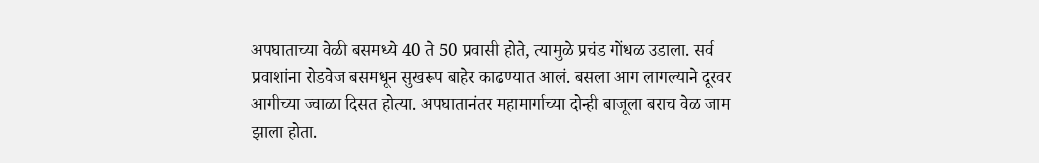अपघाताच्या वेळी बसमध्ये 40 ते 50 प्रवासी होते, त्यामुळे प्रचंड गोंधळ उडाला. सर्व प्रवाशांना रोडवेज बसमधून सुखरूप बाहेर काढण्यात आलं. बसला आग लागल्याने दूरवर आगीच्या ज्वाळा दिसत होत्या. अपघातानंतर महामार्गाच्या दोन्ही बाजूला बराच वेळ जाम झाला होता.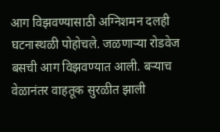आग विझवण्यासाठी अग्निशमन दलही घटनास्थळी पोहोचले. जळणाऱ्या रोडवेज बसची आग विझवण्यात आली. बऱ्याच वेळानंतर वाहतूक सुरळीत झाली